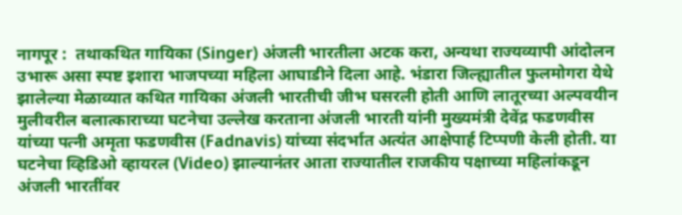नागपूर :  तथाकथित गायिका (Singer) अंजली भारतीला अटक करा, अन्यथा राज्यव्यापी आंदोलन उभारू असा स्पष्ट इशारा भाजपच्या महिला आघाडीने दिला आहे. भंडारा जिल्ह्यातील फुलमोगरा येथे झालेल्या मेळाव्यात कथित गायिका अंजली भारतीची जीभ घसरली होती आणि लातूरच्या अल्पवयीन मुलीवरील बलात्काराच्या घटनेचा उल्लेख करताना अंजली भारती यांनी मुख्यमंत्री देवेंद्र फडणवीस यांच्या पत्नी अमृता फडणवीस (Fadnavis) यांच्या संदर्भात अत्यंत आक्षेपार्ह टिप्पणी केली होती. या घटनेचा व्हिडिओ व्हायरल (Video) झाल्यानंतर आता राज्यातील राजकीय पक्षाच्या महिलांकडून अंजली भारतींवर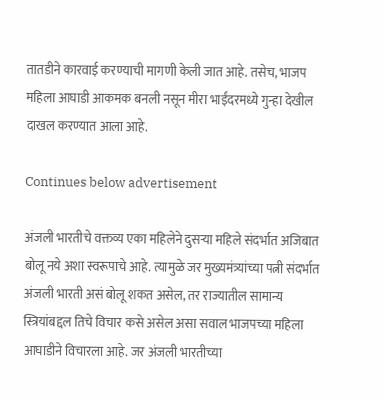तातडीने कारवाई करण्याची मागणी केली जात आहे. तसेच, भाजप महिला आघाडी आकमक बनली नसून मीरा भाईंदरमध्ये गुन्हा देखील दाखल करण्यात आला आहे.

Continues below advertisement

अंजली भारतीचे वक्तव्य एका महिलेने दुसऱ्या महिले संदर्भात अजिबात बोलू नये अशा स्वरूपाचे आहे. त्यामुळे जर मुख्यमंत्र्यांच्या पत्नी संदर्भात अंजली भारती असं बोलू शकत असेल, तर राज्यातील सामान्य स्त्रियांबद्दल तिचे विचार कसे असेल असा सवाल भाजपच्या महिला आघाडीने विचारला आहे. जर अंजली भारतीच्या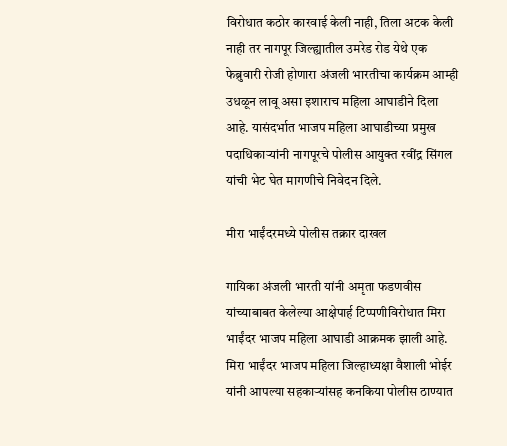विरोधात कठोर कारवाई केली नाही, तिला अटक केली नाही तर नागपूर जिल्ह्यातील उमरेड रोड येथे एक फेब्रुवारी रोजी होणारा अंजली भारतीचा कार्यक्रम आम्ही उधळून लावू असा इशाराच महिला आघाडीने दिला आहे. यासंदर्भात भाजप महिला आघाडीच्या प्रमुख पदाधिकाऱ्यांनी नागपूरचे पोलीस आयुक्त रवींद्र सिंगल यांची भेट घेत मागणीचे निवेदन दिले.

मीरा भाईंदरमध्ये पोलीस तक्रार दाखल

गायिका अंजली भारती यांनी अमृता फडणवीस यांच्याबाबत केलेल्या आक्षेपार्ह टिप्पणीविरोधात मिरा भाईंदर भाजप महिला आघाडी आक्रमक झाली आहे. मिरा भाईंदर भाजप महिला जिल्हाध्यक्षा वैशाली भोईर यांनी आपल्या सहकाऱ्यांसह कनकिया पोलीस ठाण्यात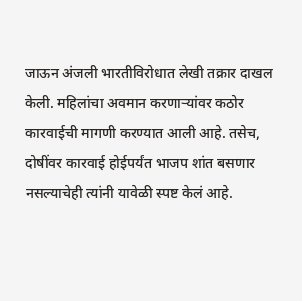जाऊन अंजली भारतीविरोधात लेखी तक्रार दाखल केली. महिलांचा अवमान करणाऱ्यांवर कठोर कारवाईची मागणी करण्यात आली आहे. तसेच, दोषींवर कारवाई होईपर्यंत भाजप शांत बसणार नसल्याचेही त्यांनी यावेळी स्पष्ट केलं आहे.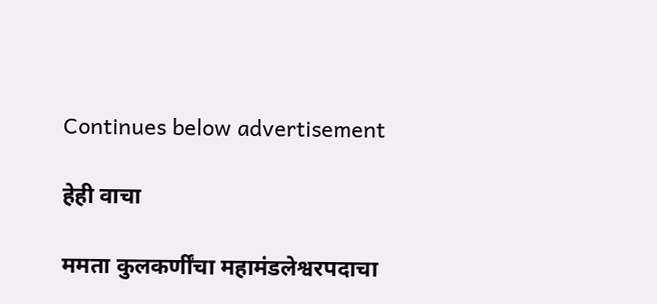Continues below advertisement

हेही वाचा

ममता कुलकर्णींचा महामंडलेश्वरपदाचा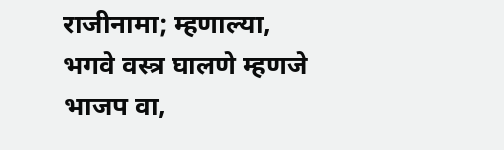राजीनामा; म्हणाल्या, भगवे वस्त्र घालणे म्हणजे भाजप वा,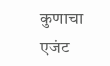कुणाचा एजंट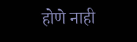होणे नाही